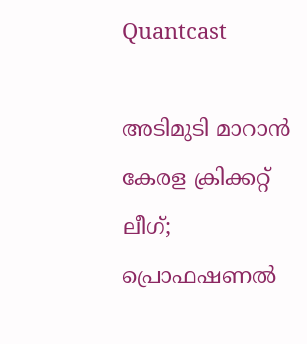Quantcast

അടിമുടി മാറാൻ കേരള ക്രിക്കറ്റ് ലീഗ്; പ്രൊഫഷണൽ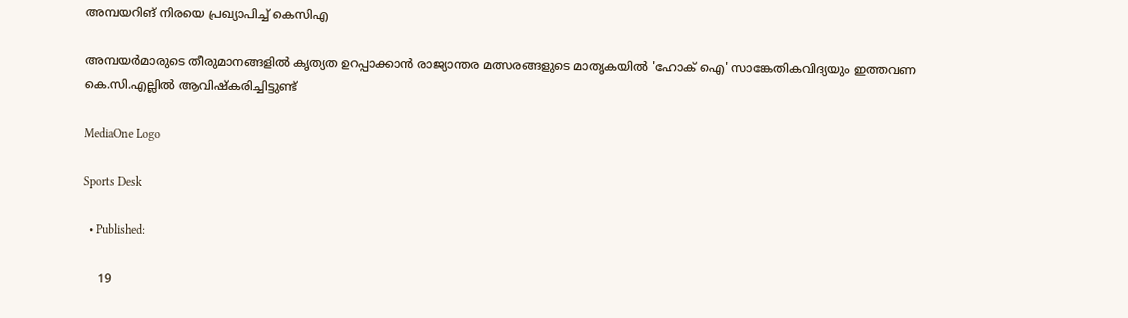അമ്പയറിങ് നിരയെ പ്രഖ്യാപിച്ച് കെസിഎ

അമ്പയർമാരുടെ തീരുമാനങ്ങളിൽ കൃത്യത ഉറപ്പാക്കാൻ രാജ്യാന്തര മത്സരങ്ങളുടെ മാതൃകയിൽ 'ഹോക് ഐ' സാങ്കേതികവിദ്യയും ഇത്തവണ കെ.സി.എല്ലിൽ ആവിഷ്‌കരിച്ചിട്ടുണ്ട്

MediaOne Logo

Sports Desk

  • Published:

    19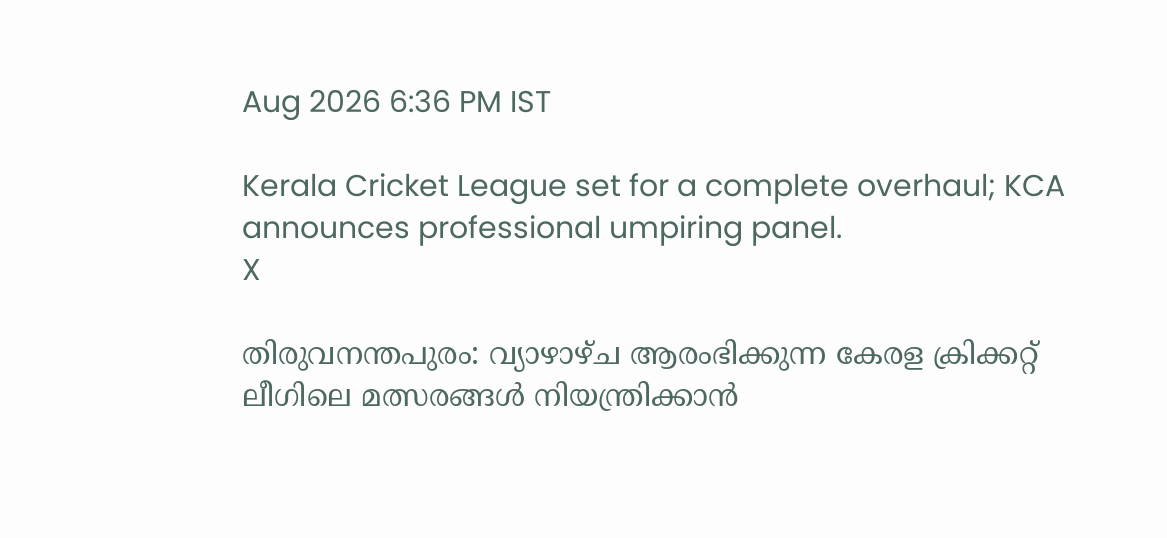Aug 2026 6:36 PM IST

Kerala Cricket League set for a complete overhaul; KCA announces professional umpiring panel.
X

തിരുവനന്തപുരം: വ്യാഴാഴ്ച ആരംഭിക്കുന്ന കേരള ക്രിക്കറ്റ് ലീഗിലെ മത്സരങ്ങൾ നിയന്ത്രിക്കാൻ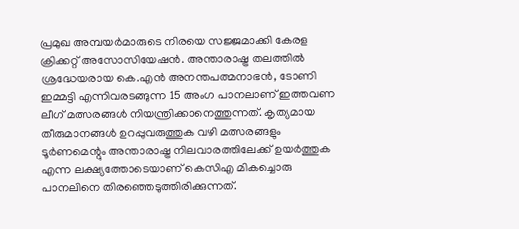പ്രമുഖ അമ്പയർമാരുടെ നിരയെ സജ്ജമാക്കി കേരള ക്രിക്കറ്റ് അസോസിയേഷൻ. അന്താരാഷ്ട്ര തലത്തിൽ ശ്രദ്ധേയരായ കെ.എൻ അനന്തപത്മനാഭൻ, ടോണി ഇമ്മട്ടി എന്നിവരടങ്ങുന്ന 15 അംഗ പാനലാണ് ഇത്തവണ ലീഗ് മത്സരങ്ങൾ നിയന്ത്രിക്കാനെത്തുന്നത്. കൃത്യമായ തീരുമാനങ്ങൾ ഉറപ്പുവരുത്തുക വഴി മത്സരങ്ങളും ടൂർണമെന്റും അന്താരാഷ്ട്ര നിലവാരത്തിലേക്ക് ഉയർത്തുക എന്ന ലക്ഷ്യത്തോടെയാണ് കെസിഎ മികച്ചൊരു പാനലിനെ തിരഞ്ഞെടുത്തിരിക്കുന്നത്.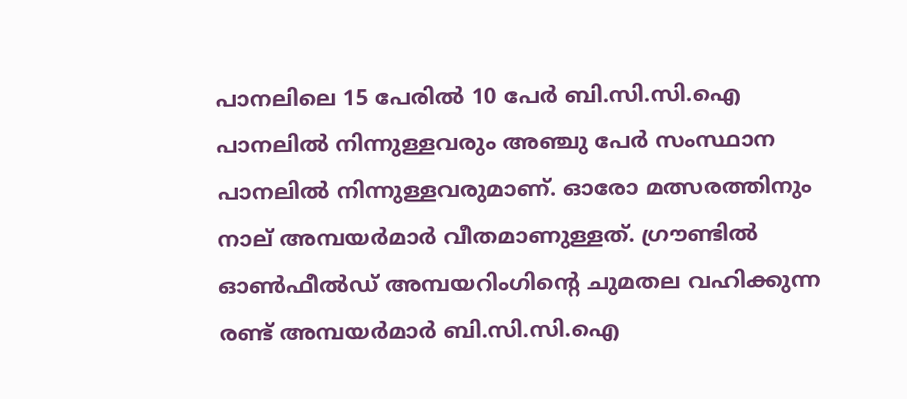പാനലിലെ 15 പേരിൽ 10 പേർ ബി.സി.സി.ഐ പാനലിൽ നിന്നുള്ളവരും അഞ്ചു പേർ സംസ്ഥാന പാനലിൽ നിന്നുള്ളവരുമാണ്. ഓരോ മത്സരത്തിനും നാല് അമ്പയർമാർ വീതമാണുള്ളത്. ഗ്രൗണ്ടിൽ ഓൺഫീൽഡ് അമ്പയറിംഗിന്റെ ചുമതല വഹിക്കുന്ന രണ്ട് അമ്പയർമാർ ബി.സി.സി.ഐ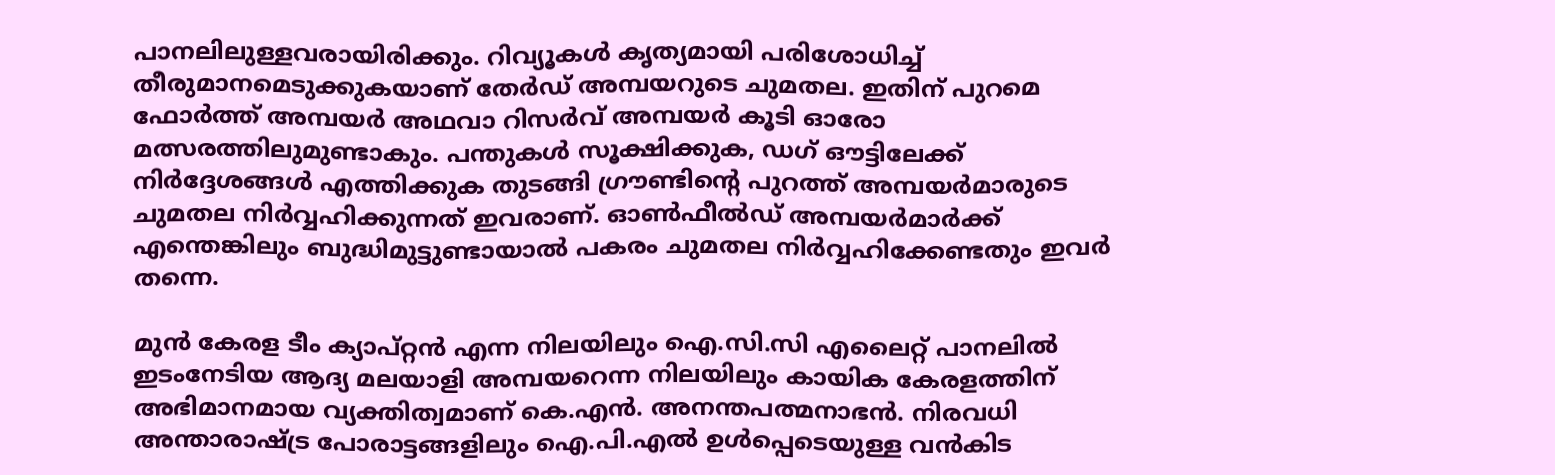പാനലിലുള്ളവരായിരിക്കും. റിവ്യൂകൾ കൃത്യമായി പരിശോധിച്ച് തീരുമാനമെടുക്കുകയാണ് തേർഡ് അമ്പയറുടെ ചുമതല. ഇതിന് പുറമെ ഫോർത്ത് അമ്പയർ അഥവാ റിസർവ് അമ്പയർ കൂടി ഓരോ മത്സരത്തിലുമുണ്ടാകും. പന്തുകൾ സൂക്ഷിക്കുക, ഡഗ് ഔട്ടിലേക്ക് നിർദ്ദേശങ്ങൾ എത്തിക്കുക തുടങ്ങി ഗ്രൗണ്ടിന്റെ പുറത്ത് അമ്പയർമാരുടെ ചുമതല നിർവ്വഹിക്കുന്നത് ഇവരാണ്. ഓൺഫീൽഡ് അമ്പയർമാർക്ക് എന്തെങ്കിലും ബുദ്ധിമുട്ടുണ്ടായാൽ പകരം ചുമതല നിർവ്വഹിക്കേണ്ടതും ഇവർ തന്നെ.

മുൻ കേരള ടീം ക്യാപ്റ്റൻ എന്ന നിലയിലും ഐ.സി.സി എലൈറ്റ് പാനലിൽ ഇടംനേടിയ ആദ്യ മലയാളി അമ്പയറെന്ന നിലയിലും കായിക കേരളത്തിന് അഭിമാനമായ വ്യക്തിത്വമാണ് കെ.എൻ. അനന്തപത്മനാഭൻ. നിരവധി അന്താരാഷ്ട്ര പോരാട്ടങ്ങളിലും ഐ.പി.എൽ ഉൾപ്പെടെയുള്ള വൻകിട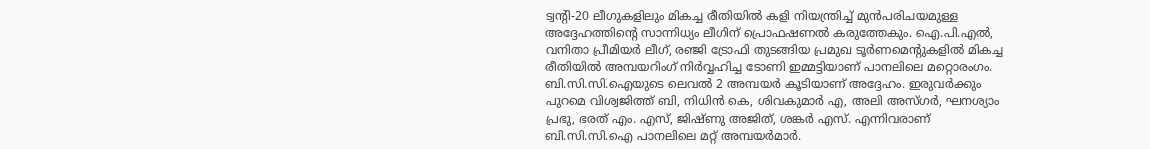ട്വന്റി-20 ലീഗുകളിലും മികച്ച രീതിയിൽ കളി നിയന്ത്രിച്ച് മുൻപരിചയമുള്ള അദ്ദേഹത്തിന്റെ സാന്നിധ്യം ലീഗിന് പ്രൊഫഷണൽ കരുത്തേകും. ഐ.പി.എൽ, വനിതാ പ്രീമിയർ ലീഗ്, രഞ്ജി ട്രോഫി തുടങ്ങിയ പ്രമുഖ ടൂർണമെന്റുകളിൽ മികച്ച രീതിയിൽ അമ്പയറിംഗ് നിർവ്വഹിച്ച ടോണി ഇമ്മട്ടിയാണ് പാനലിലെ മറ്റൊരംഗം. ബി.സി.സി.ഐയുടെ ലെവൽ 2 അമ്പയർ കൂടിയാണ് അദ്ദേഹം. ഇരുവർക്കും പുറമെ വിശ്വജിത്ത് ബി, നിധിൻ കെ, ശിവകുമാർ എ, അലി അസ്ഗർ, ഘനശ്യാം പ്രഭു, ഭരത് എം. എസ്, ജിഷ്ണു അജിത്, ശങ്കർ എസ്. എന്നിവരാണ് ബി.സി.സി.ഐ പാനലിലെ മറ്റ് അമ്പയർമാർ.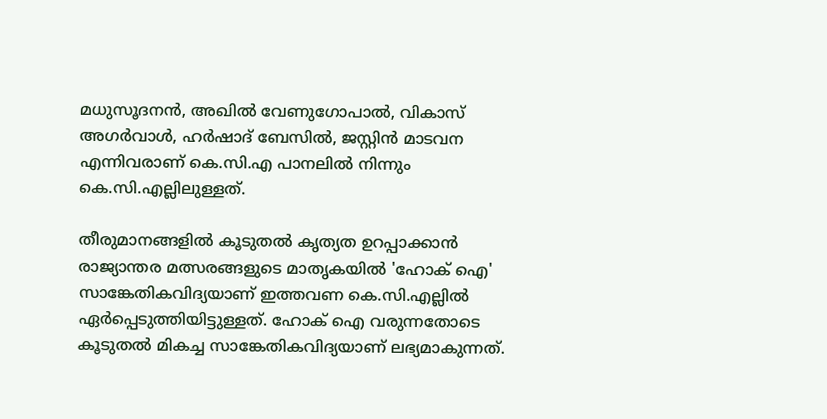മധുസൂദനൻ, അഖിൽ വേണുഗോപാൽ, വികാസ് അഗർവാൾ, ഹർഷാദ് ബേസിൽ, ജസ്റ്റിൻ മാടവന എന്നിവരാണ് കെ.സി.എ പാനലിൽ നിന്നും കെ.സി.എല്ലിലുള്ളത്.

തീരുമാനങ്ങളിൽ കൂടുതൽ കൃത്യത ഉറപ്പാക്കാൻ രാജ്യാന്തര മത്സരങ്ങളുടെ മാതൃകയിൽ 'ഹോക് ഐ' സാങ്കേതികവിദ്യയാണ് ഇത്തവണ കെ.സി.എല്ലിൽ ഏർപ്പെടുത്തിയിട്ടുള്ളത്. ഹോക് ഐ വരുന്നതോടെ കൂടുതൽ മികച്ച സാങ്കേതികവിദ്യയാണ് ലഭ്യമാകുന്നത്.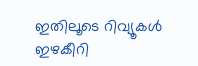ഇതിലൂടെ റിവ്യൂകൾ ഇഴകീറി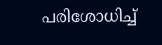പരിശോധിച്ച്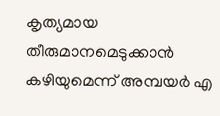കൃത്യമായ തീരുമാനമെടുക്കാൻ കഴിയുമെന്ന് അമ്പയർ എ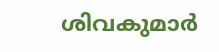ശിവകുമാർ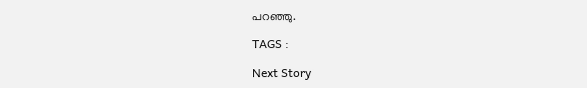പറഞ്ഞു.

TAGS :

Next Story